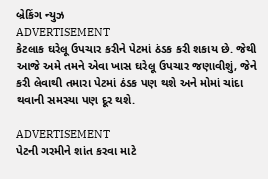બ્રેકિંગ ન્યુઝ
ADVERTISEMENT
કેટલાક ઘરેલૂ ઉપચાર કરીને પેટમાં ઠંડક કરી શકાય છે. જેથી આજે અમે તમને એવા ખાસ ઘરેલૂ ઉપચાર જણાવીશું, જેને કરી લેવાથી તમારા પેટમાં ઠંડક પણ થશે અને મોમાં ચાંદા થવાની સમસ્યા પણ દૂર થશે.

ADVERTISEMENT
પેટની ગરમીને શાંત કરવા માટે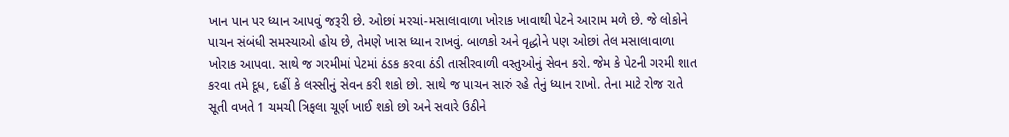ખાન પાન પર ધ્યાન આપવું જરૂરી છે. ઓછાં મરચાં-મસાલાવાળા ખોરાક ખાવાથી પેટને આરામ મળે છે. જે લોકોને પાચન સંબંધી સમસ્યાઓ હોય છે, તેમણે ખાસ ધ્યાન રાખવું. બાળકો અને વૃદ્ધોને પણ ઓછાં તેલ મસાલાવાળા ખોરાક આપવા. સાથે જ ગરમીમાં પેટમાં ઠંડક કરવા ઠંડી તાસીરવાળી વસ્તુઓનું સેવન કરો. જેમ કે પેટની ગરમી શાત કરવા તમે દૂધ, દહીં કે લસ્સીનું સેવન કરી શકો છો. સાથે જ પાચન સારું રહે તેનું ધ્યાન રાખો. તેના માટે રોજ રાતે સૂતી વખતે 1 ચમચી ત્રિફલા ચૂર્ણ ખાઈ શકો છો અને સવારે ઉઠીને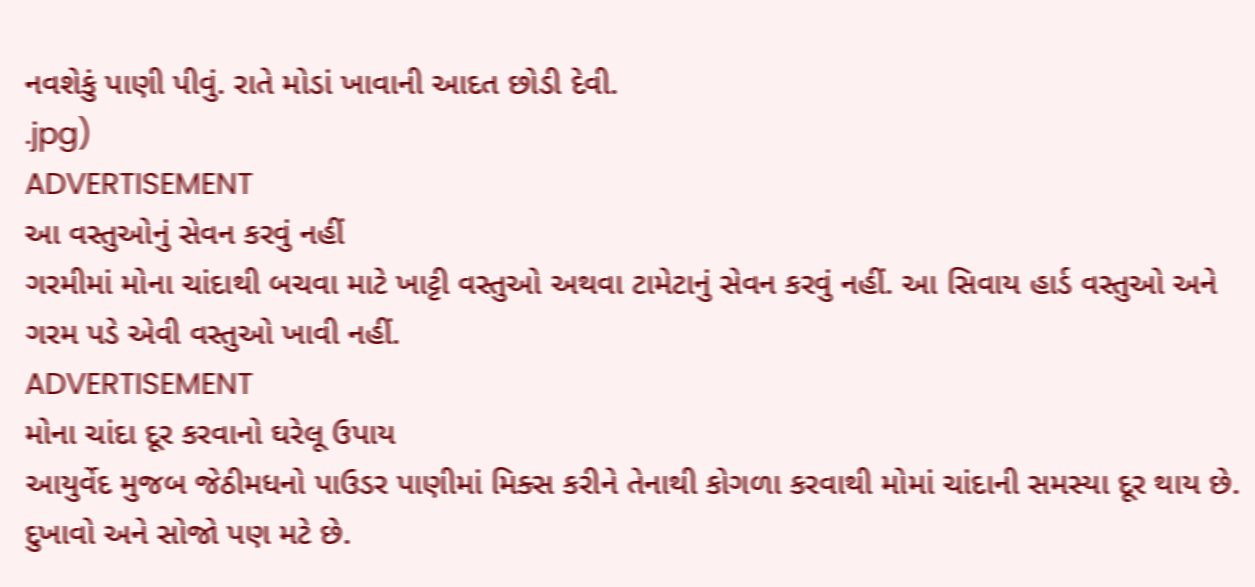નવશેકું પાણી પીવું. રાતે મોડાં ખાવાની આદત છોડી દેવી.
.jpg)
ADVERTISEMENT
આ વસ્તુઓનું સેવન કરવું નહીં
ગરમીમાં મોના ચાંદાથી બચવા માટે ખાટ્ટી વસ્તુઓ અથવા ટામેટાનું સેવન કરવું નહીં. આ સિવાય હાર્ડ વસ્તુઓ અને ગરમ પડે એવી વસ્તુઓ ખાવી નહીં.
ADVERTISEMENT
મોના ચાંદા દૂર કરવાનો ઘરેલૂ ઉપાય
આયુર્વેદ મુજબ જેઠીમધનો પાઉડર પાણીમાં મિક્સ કરીને તેનાથી કોગળા કરવાથી મોમાં ચાંદાની સમસ્યા દૂર થાય છે. દુખાવો અને સોજો પણ મટે છે.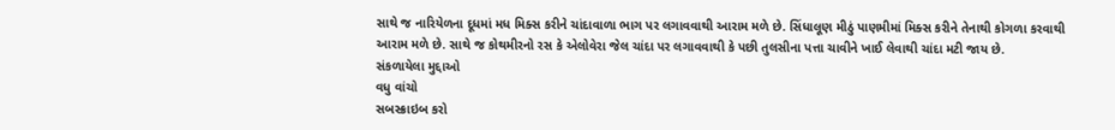સાથે જ નારિયેળના દૂધમાં મધ મિક્સ કરીને ચાંદાવાળા ભાગ પર લગાવવાથી આરામ મળે છે. સિંધાલૂણ મીઠું પાણમીમાં મિક્સ કરીને તેનાથી કોગળા કરવાથી આરામ મળે છે. સાથે જ કોથમીરનો રસ કે એલોવેરા જેલ ચાંદા પર લગાવવાથી કે પછી તુલસીના પત્તા ચાવીને ખાઈ લેવાથી ચાંદા મટી જાય છે.
સંકળાયેલા મુદ્દાઓ
વધુ વાંચો
સબસ્ક્રાઇબ કરો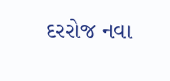દરરોજ નવા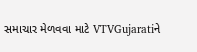સમાચાર મેળવવા માટે VTVGujaratiને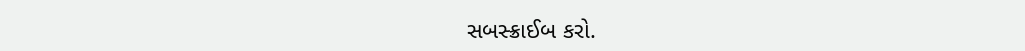સબસ્ક્રાઈબ કરો.